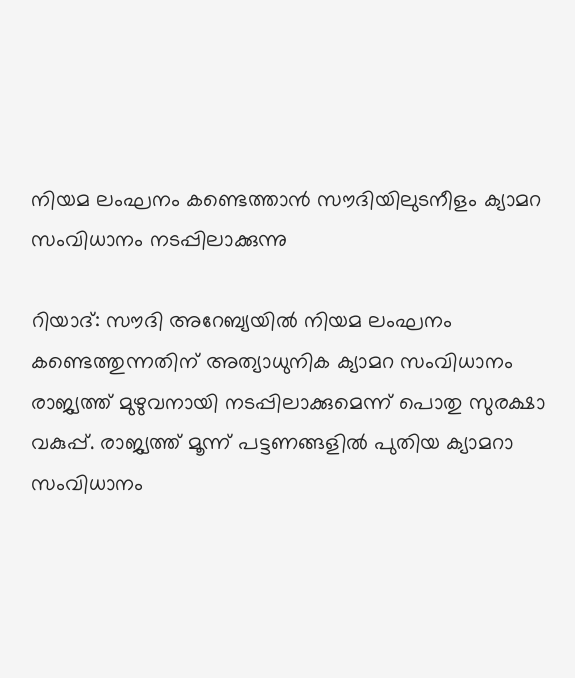നിയമ ലംഘനം കണ്ടെത്താന്‍ സൗദിയിലുടനീളം ക്യാമറ സംവിധാനം നടപ്പിലാക്കുന്നു

റിയാദ്: സൗദി അറേബ്യയില്‍ നിയമ ലംഘനം കണ്ടെത്തുന്നതിന് അത്യാധുനിക ക്യാമറ സംവിധാനം രാജ്യത്ത് മുഴുവനായി നടപ്പിലാക്കുമെന്ന് പൊതു സുരക്ഷാ വകുപ്പ്. രാജ്യത്ത് മൂന്ന് പട്ടണങ്ങളില്‍ പുതിയ ക്യാമറാ സംവിധാനം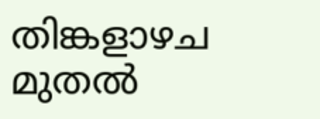തിങ്കളാഴച മുതല്‍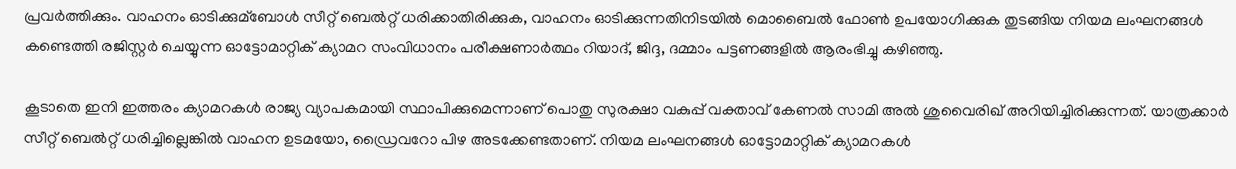പ്രവര്‍ത്തിക്കും. വാഹനം ഓടിക്കുമ്ബോള്‍ സീറ്റ് ബെല്‍റ്റ് ധരിക്കാതിരിക്കുക, വാഹനം ഓടിക്കുന്നതിനിടയില്‍ മൊബൈല്‍ ഫോണ്‍ ഉപയോഗിക്കുക തുടങ്ങിയ നിയമ ലംഘനങ്ങള്‍ കണ്ടെത്തി രജിസ്റ്റര്‍ ചെയ്യുന്ന ഓട്ടോമാറ്റിക് ക്യാമറ സംവിധാനം പരീക്ഷണാര്‍ത്ഥം റിയാദ്, ജിദ്ദ, ദമ്മാം പട്ടണങ്ങളില്‍ ആരംഭിച്ചു കഴിഞ്ഞു.

കൂടാതെ ഇനി ഇത്തരം ക്യാമറകള്‍ രാജ്യ വ്യാപകമായി സ്ഥാപിക്കുമെന്നാണ് പൊതു സുരക്ഷാ വകുപ്പ് വക്താവ് കേണല്‍ സാമി അല്‍ ശുവൈരിഖ് അറിയിച്ചിരിക്കുന്നത്. യാത്രക്കാര്‍ സീറ്റ് ബെല്‍റ്റ് ധരിച്ചില്ലെങ്കില്‍ വാഹന ഉടമയോ, ഡ്രൈവറോ പിഴ അടക്കേണ്ടതാണ്. നിയമ ലംഘനങ്ങള്‍ ഓട്ടോമാറ്റിക് ക്യാമറകള്‍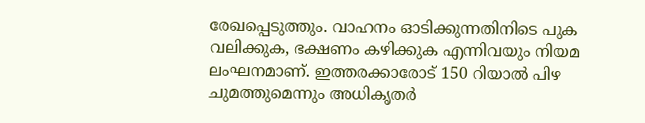രേഖപ്പെടുത്തും. വാഹനം ഓടിക്കുന്നതിനിടെ പുക വലിക്കുക, ഭക്ഷണം കഴിക്കുക എന്നിവയും നിയമ ലംഘനമാണ്. ഇത്തരക്കാരോട് 150 റിയാല്‍ പിഴ ചുമത്തുമെന്നും അധികൃതര്‍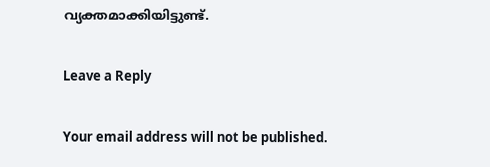വ്യക്തമാക്കിയിട്ടുണ്ട്.

Leave a Reply

Your email address will not be published.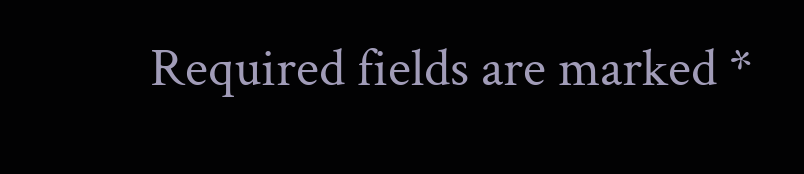Required fields are marked *